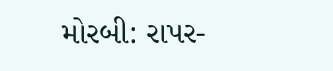મોરબી: રાપર-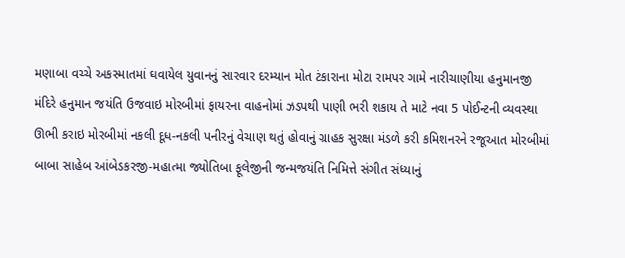મણાબા વચ્ચે અકસ્માતમાં ઘવાયેલ યુવાનનું સારવાર દરમ્યાન મોત ટંકારાના મોટા રામપર ગામે નારીચાણીયા હનુમાનજી મંદિરે હનુમાન જયંતિ ઉજવાઇ મોરબીમાં ફાયરના વાહનોમાં ઝડપથી પાણી ભરી શકાય તે માટે નવા 5 પોઈન્ટની વ્યવસ્થા ઊભી કરાઇ મોરબીમાં નકલી દૂધ-નકલી પનીરનું વેચાણ થતું હોવાનું ગ્રાહક સુરક્ષા મંડળે કરી કમિશનરને રજૂઆત મોરબીમાં બાબા સાહેબ આંબેડકરજી-મહાત્મા જ્યોતિબા ફૂલેજીની જન્મજયંતિ નિમિત્તે સંગીત સંધ્યાનું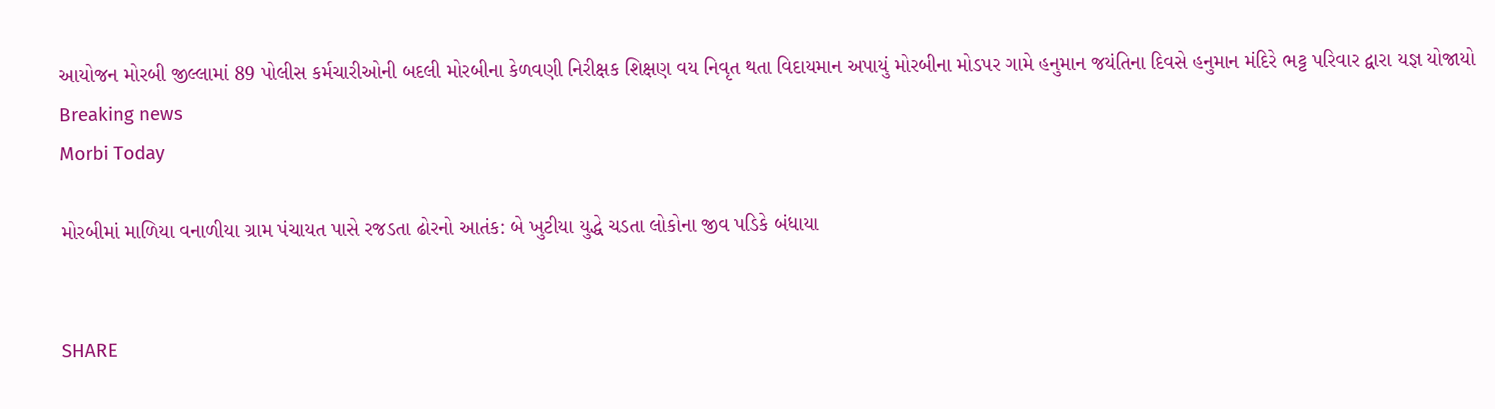આયોજન મોરબી જીલ્લામાં 89 પોલીસ કર્મચારીઓની બદલી મોરબીના કેળવણી નિરીક્ષક શિક્ષણ વય નિવૃત થતા વિદાયમાન અપાયું મોરબીના મોડપર ગામે હનુમાન જયંતિના દિવસે હનુમાન મંદિરે ભટ્ટ પરિવાર દ્વારા યજ્ઞ યોજાયો
Breaking news
Morbi Today

મોરબીમાં માળિયા વનાળીયા ગ્રામ પંચાયત પાસે રજડતા ઢોરનો આતંક: બે ખુટીયા યુદ્ધે ચડતા લોકોના જીવ પડિકે બંધાયા


SHARE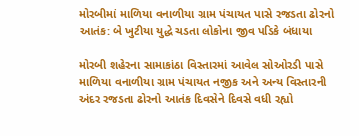મોરબીમાં માળિયા વનાળીયા ગ્રામ પંચાયત પાસે રજડતા ઢોરનો આતંક: બે ખુટીયા યુદ્ધે ચડતા લોકોના જીવ પડિકે બંધાયા

મોરબી શહેરના સામાકાંઠા વિસ્તારમાં આવેલ સોઓરડી પાસે માળિયા વનાળીયા ગ્રામ પંચાયત નજીક અને અન્ય વિસ્તારની અંદર રજડતા ઢોરનો આતંક દિવસેને દિવસે વધી રહ્યો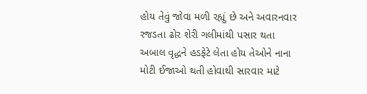હોય તેવું જોવા મળી રહ્યું છે અને અવારનવાર રજડતા ઢોર શેરી ગલીમાંથી પસાર થતા અબાલ વૃદ્ધને હડફેટે લેતા હોય તેઓને નાના મોટી ઈજાઓ થતી હોવાથી સારવાર માટે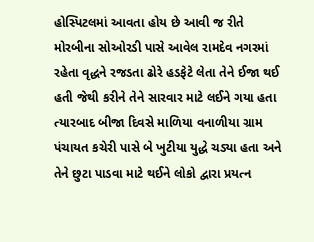હોસ્પિટલમાં આવતા હોય છે આવી જ રીતે મોરબીના સોઓરડી પાસે આવેલ રામદેવ નગરમાં રહેતા વૃદ્ધને રજડતા ઢોરે હડફેટે લેતા તેને ઈજા થઈ હતી જેથી કરીને તેને સારવાર માટે લઈને ગયા હતા ત્યારબાદ બીજા દિવસે માળિયા વનાળીયા ગ્રામ પંચાયત કચેરી પાસે બે ખુટીયા યુદ્ધે ચડ્યા હતા અને તેને છુટા પાડવા માટે થઈને લોકો દ્વારા પ્રયત્ન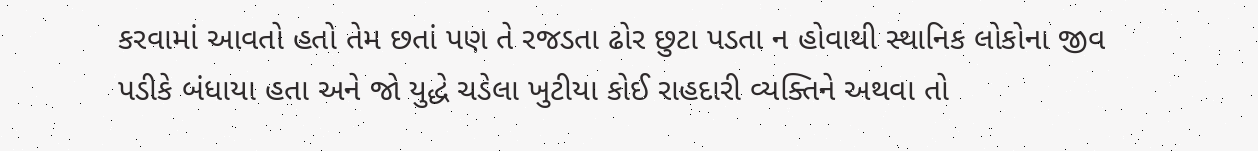કરવામાં આવતો હતો તેમ છતાં પણ તે રજડતા ઢોર છુટા પડતા ન હોવાથી સ્થાનિક લોકોના જીવ પડીકે બંધાયા હતા અને જો યુદ્ધે ચડેલા ખુટીયા કોઈ રાહદારી વ્યક્તિને અથવા તો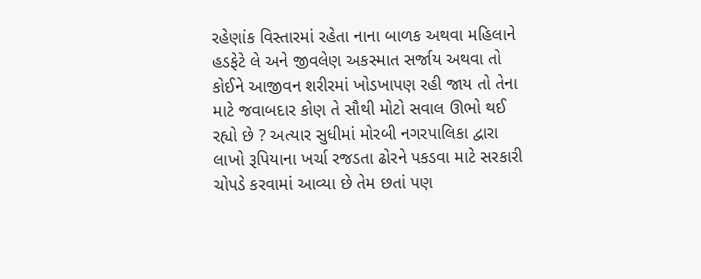રહેણાંક વિસ્તારમાં રહેતા નાના બાળક અથવા મહિલાને હડફેટે લે અને જીવલેણ અકસ્માત સર્જાય અથવા તો કોઈને આજીવન શરીરમાં ખોડખાપણ રહી જાય તો તેના માટે જવાબદાર કોણ તે સૌથી મોટો સવાલ ઊભો થઈ રહ્યો છે ? અત્યાર સુધીમાં મોરબી નગરપાલિકા દ્વારા લાખો રૂપિયાના ખર્ચા રજડતા ઢોરને પકડવા માટે સરકારી ચોપડે કરવામાં આવ્યા છે તેમ છતાં પણ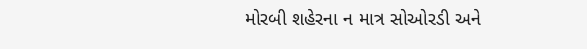મોરબી શહેરના ન માત્ર સોઓરડી અને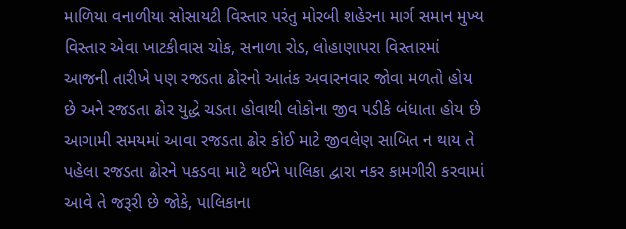માળિયા વનાળીયા સોસાયટી વિસ્તાર પરંતુ મોરબી શહેરના માર્ગ સમાન મુખ્ય વિસ્તાર એવા ખાટકીવાસ ચોક, સનાળા રોડ, લોહાણાપરા વિસ્તારમાં આજની તારીખે પણ રજડતા ઢોરનો આતંક અવારનવાર જોવા મળતો હોય છે અને રજડતા ઢોર યુદ્ધે ચડતા હોવાથી લોકોના જીવ પડીકે બંધાતા હોય છે આગામી સમયમાં આવા રજડતા ઢોર કોઈ માટે જીવલેણ સાબિત ન થાય તે પહેલા રજડતા ઢોરને પકડવા માટે થઈને પાલિકા દ્વારા નકર કામગીરી કરવામાં આવે તે જરૂરી છે જોકે, પાલિકાના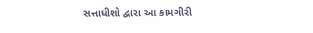સત્તાધીશો દ્વારા આ કામગીરી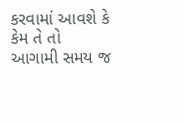કરવામાં આવશે કે કેમ તે તો આગામી સમય જ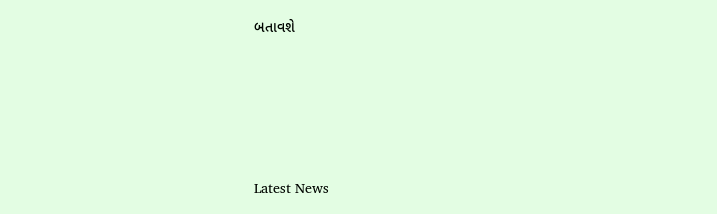બતાવશે






Latest News